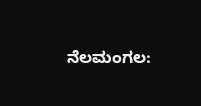ನೆಲಮಂಗಲ: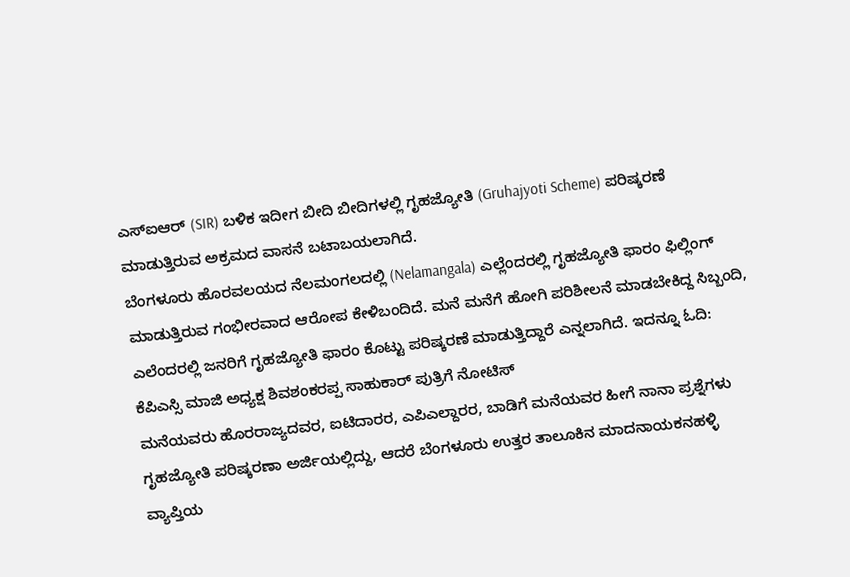ಎಸ್ಐಆರ್ (SIR) ಬಳಿಕ ಇದೀಗ ಬೀದಿ ಬೀದಿಗಳಲ್ಲಿ ಗೃಹಜ್ಯೋತಿ (Gruhajyoti Scheme) ಪರಿಷ್ಕರಣೆ ಮಾಡುತ್ತಿರುವ ಅಕ್ರಮದ ವಾಸನೆ ಬಟಾಬಯಲಾಗಿದೆ.
ಬೆಂಗಳೂರು ಹೊರವಲಯದ ನೆಲಮಂಗಲದಲ್ಲಿ (Nelamangala) ಎಲ್ಲೆಂದರಲ್ಲಿ ಗೃಹಜ್ಯೋತಿ ಫಾರಂ ಫಿಲ್ಲಿಂಗ್ ಮಾಡುತ್ತಿರುವ ಗಂಭೀರವಾದ ಆರೋಪ ಕೇಳಿಬಂದಿದೆ. ಮನೆ ಮನೆಗೆ ಹೋಗಿ ಪರಿಶೀಲನೆ ಮಾಡಬೇಕಿದ್ದ ಸಿಬ್ಬಂದಿ, ಎಲೆಂದರಲ್ಲಿ ಜನರಿಗೆ ಗೃಹಜ್ಯೋತಿ ಫಾರಂ ಕೊಟ್ಟು ಪರಿಷ್ಕರಣೆ ಮಾಡುತ್ತಿದ್ದಾರೆ ಎನ್ನಲಾಗಿದೆ. ಇದನ್ನೂ ಓದಿ: ಕೆಪಿಎಸ್ಸಿ ಮಾಜಿ ಅಧ್ಯಕ್ಷ ಶಿವಶಂಕರಪ್ಪ ಸಾಹುಕಾರ್ ಪುತ್ರಿಗೆ ನೋಟಿಸ್
ಮನೆಯವರು ಹೊರರಾಜ್ಯದವರ, ಐಟಿದಾರರ, ಎಪಿಎಲ್ದಾರರ, ಬಾಡಿಗೆ ಮನೆಯವರ ಹೀಗೆ ನಾನಾ ಪ್ರಶ್ನೆಗಳು ಗೃಹಜ್ಯೋತಿ ಪರಿಷ್ಕರಣಾ ಅರ್ಜಿಯಲ್ಲಿದ್ದು, ಆದರೆ ಬೆಂಗಳೂರು ಉತ್ತರ ತಾಲೂಕಿನ ಮಾದನಾಯಕನಹಳ್ಳಿ ವ್ಯಾಪ್ತಿಯ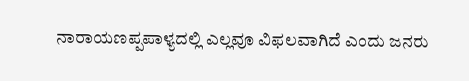ನಾರಾಯಣಪ್ಪಪಾಳ್ಯದಲ್ಲಿ ಎಲ್ಲವೂ ವಿಫಲವಾಗಿದೆ ಎಂದು ಜನರು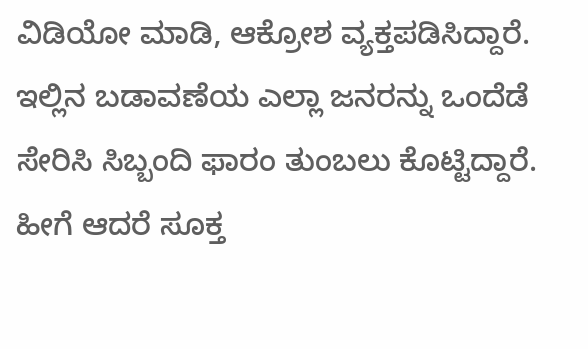ವಿಡಿಯೋ ಮಾಡಿ, ಆಕ್ರೋಶ ವ್ಯಕ್ತಪಡಿಸಿದ್ದಾರೆ.
ಇಲ್ಲಿನ ಬಡಾವಣೆಯ ಎಲ್ಲಾ ಜನರನ್ನು ಒಂದೆಡೆ ಸೇರಿಸಿ ಸಿಬ್ಬಂದಿ ಫಾರಂ ತುಂಬಲು ಕೊಟ್ಟಿದ್ದಾರೆ. ಹೀಗೆ ಆದರೆ ಸೂಕ್ತ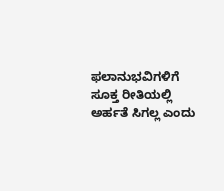ಫಲಾನುಭವಿಗಳಿಗೆ ಸೂಕ್ತ ರೀತಿಯಲ್ಲಿ ಅರ್ಹತೆ ಸಿಗಲ್ಲ ಎಂದು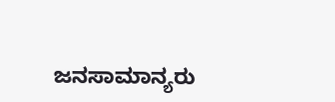ಜನಸಾಮಾನ್ಯರು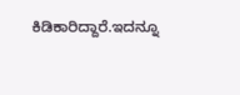ಕಿಡಿಕಾರಿದ್ದಾರೆ.ಇದನ್ನೂ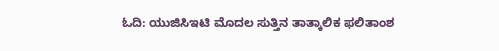ಓದಿ: ಯುಜಿಸಿಇಟಿ ಮೊದಲ ಸುತ್ತಿನ ತಾತ್ಕಾಲಿಕ ಫಲಿತಾಂಶ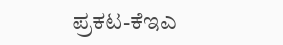ಪ್ರಕಟ-ಕೆಇಎ